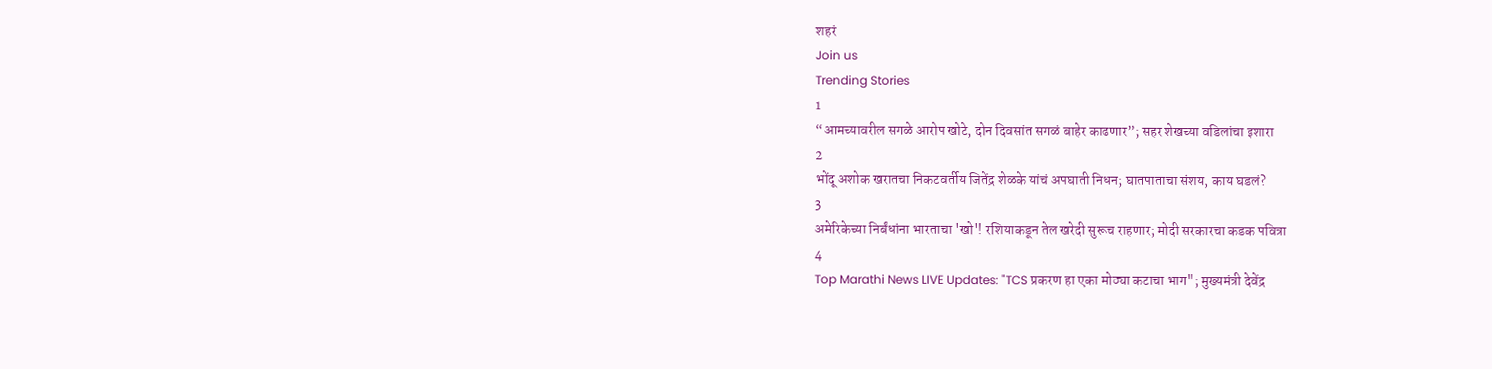शहरं
Join us
Trending Stories
1
“आमच्यावरील सगळे आरोप खोटे, दोन दिवसांत सगळं बाहेर काढणार”; सहर शेखच्या वडिलांचा इशारा
2
भोंदू अशोक खरातचा निकटवर्तीय जितेंद्र शेळके यांचं अपघाती निधन; घातपाताचा संशय, काय घडलं?
3
अमेरिकेच्या निर्बंधांना भारताचा 'खो'! रशियाकडून तेल खरेदी सुरूच राहणार; मोदी सरकारचा कडक पवित्रा
4
Top Marathi News LIVE Updates: "TCS प्रकरण हा एका मोठ्या कटाचा भाग"; मुख्यमंत्री देवेंद्र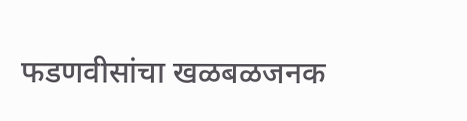फडणवीसांचा खळबळजनक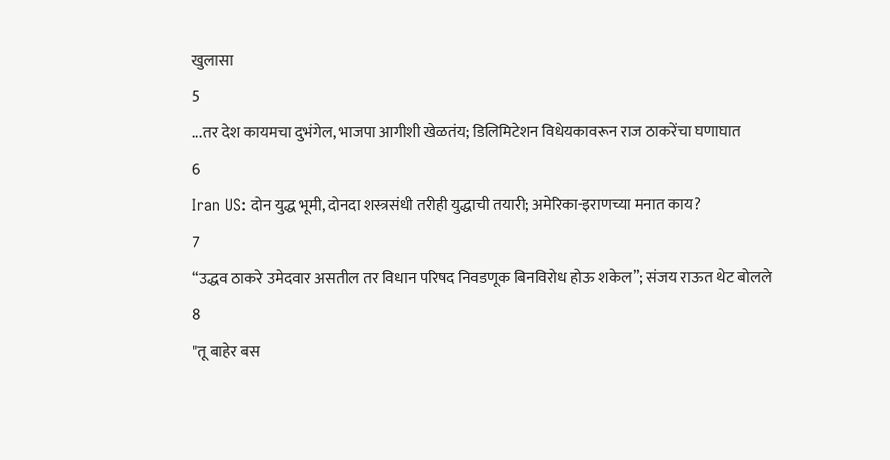खुलासा
5
...तर देश कायमचा दुभंगेल, भाजपा आगीशी खेळतंय; डिलिमिटेशन विधेयकावरून राज ठाकरेंचा घणाघात
6
Iran US: दोन युद्ध भूमी, दोनदा शस्त्रसंधी तरीही युद्धाची तयारी; अमेरिका-इराणच्या मनात काय?
7
“उद्धव ठाकरे उमेदवार असतील तर विधान परिषद निवडणूक बिनविरोध होऊ शकेल”; संजय राऊत थेट बोलले
8
"तू बाहेर बस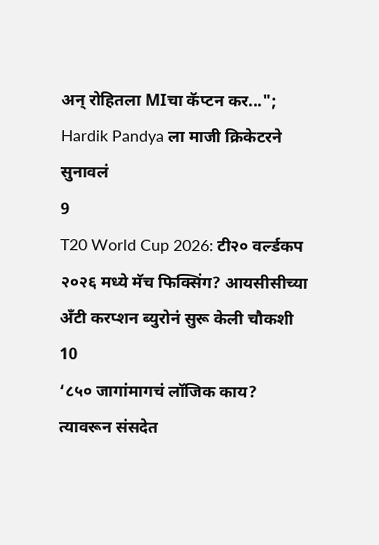अन् रोहितला MIचा कॅप्टन कर..."; Hardik Pandya ला माजी क्रिकेटरने सुनावलं
9
T20 World Cup 2026: टी२० वर्ल्डकप २०२६ मध्ये मॅच फिक्सिंग? आयसीसीच्या अँटी करप्शन ब्युरोनं सुरू केली चौकशी
10
‘८५० जागांमागचं लॉजिक काय? त्यावरून संसदेत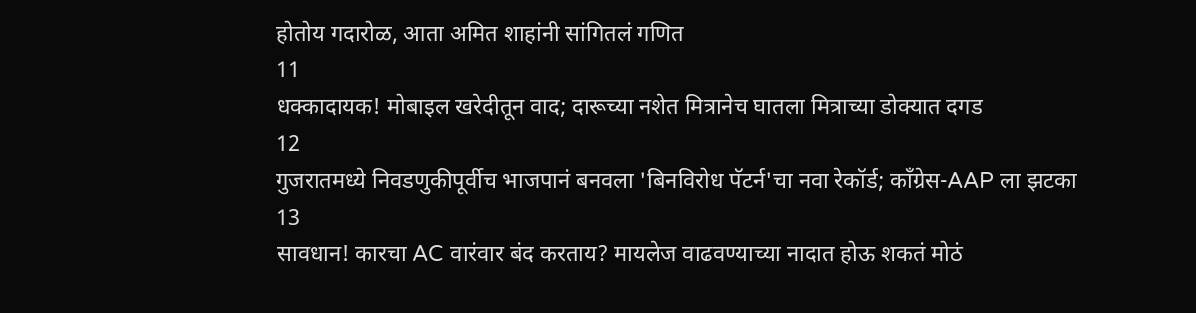होतोय गदारोळ, आता अमित शाहांनी सांगितलं गणित
11
धक्कादायक! मोबाइल खरेदीतून वाद; दारूच्या नशेत मित्रानेच घातला मित्राच्या डोक्यात दगड
12
गुजरातमध्ये निवडणुकीपूर्वीच भाजपानं बनवला 'बिनविरोध पॅटर्न'चा नवा रेकॉर्ड; काँग्रेस-AAP ला झटका
13
सावधान! कारचा AC वारंवार बंद करताय? मायलेज वाढवण्याच्या नादात होऊ शकतं मोठं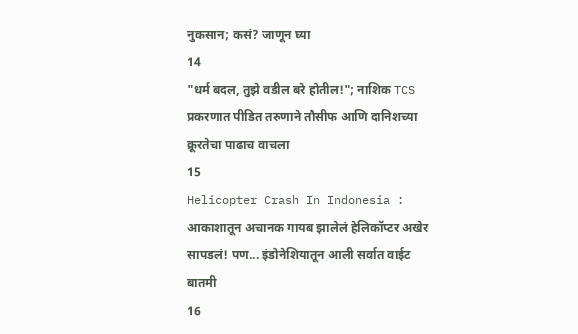नुकसान; कसं? जाणून घ्या
14
"धर्म बदल, तुझे वडील बरे होतील!"; नाशिक TCS प्रकरणात पीडित तरुणाने तौसीफ आणि दानिशच्या क्रूरतेचा पाढाच वाचला
15
Helicopter Crash In Indonesia : आकाशातून अचानक गायब झालेलं हेलिकॉप्टर अखेर सापडलं! पण... इंडोनेशियातून आली सर्वात वाईट बातमी
16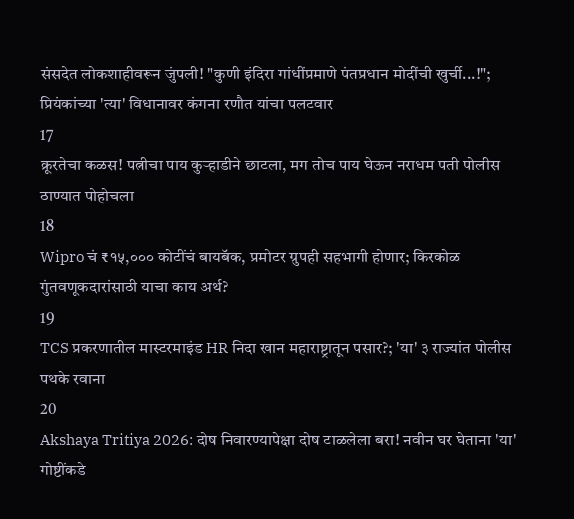संसदेत लोकशाहीवरून जुंपली! "कुणी इंदिरा गांधींप्रमाणे पंतप्रधान मोदींची खुर्ची...!"; प्रियंकांच्या 'त्या' विधानावर कंगना रणौत यांचा पलटवार
17
क्रूरतेचा कळस! पत्नीचा पाय कुऱ्हाडीने छाटला, मग तोच पाय घेऊन नराधम पती पोलीस ठाण्यात पोहोचला
18
Wipro चं ₹१५,००० कोटींचं बायबॅक, प्रमोटर ग्रुपही सहभागी होणार; किरकोळ गुंतवणूकदारांसाठी याचा काय अर्थ?
19
TCS प्रकरणातील मास्टरमाइंड HR निदा खान महाराष्ट्रातून पसार?; 'या' ३ राज्यांत पोलीस पथके रवाना
20
Akshaya Tritiya 2026: दोष निवारण्यापेक्षा दोष टाळलेला बरा! नवीन घर घेताना 'या' गोष्टींकडे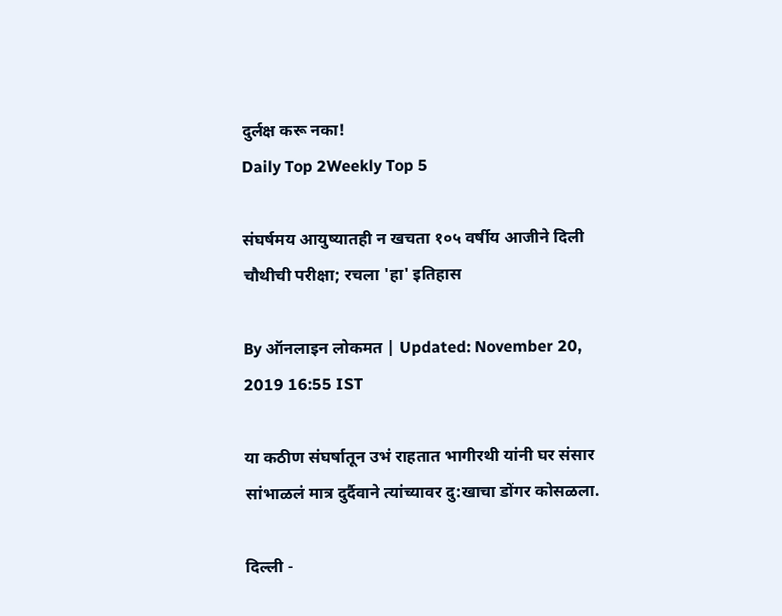दुर्लक्ष करू नका!
Daily Top 2Weekly Top 5

संघर्षमय आयुष्यातही न खचता १०५ वर्षीय आजीने दिली चौथीची परीक्षा; रचला 'हा' इतिहास

By ऑनलाइन लोकमत | Updated: November 20, 2019 16:55 IST

या कठीण संघर्षातून उभं राहतात भागीरथी यांनी घर संसार सांभाळलं मात्र दुर्दैवाने त्यांच्यावर दु:खाचा डोंगर कोसळला.

दिल्ली -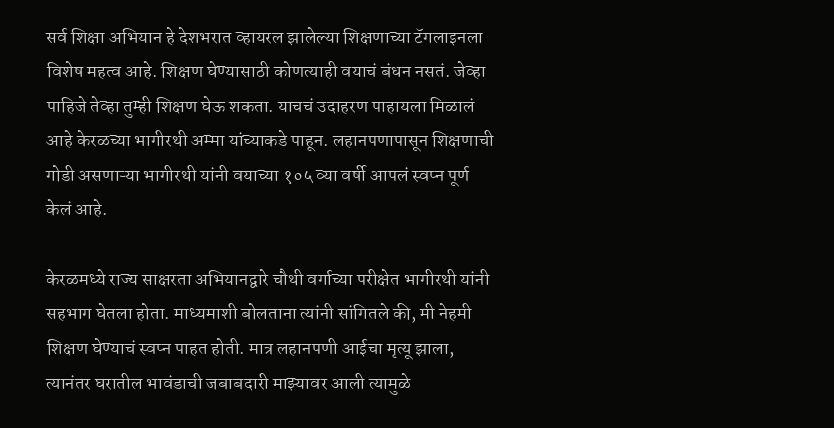सर्व शिक्षा अभियान हे देशभरात व्हायरल झालेल्या शिक्षणाच्या टॅगलाइनला विशेष महत्व आहे. शिक्षण घेण्यासाठी कोणत्याही वयाचं बंधन नसतं. जेव्हा पाहिजे तेव्हा तुम्ही शिक्षण घेऊ शकता. याचचं उदाहरण पाहायला मिळालं आहे केरळच्या भागीरथी अम्मा यांच्याकडे पाहून. लहानपणापासून शिक्षणाची गोडी असणाऱ्या भागीरथी यांनी वयाच्या १०५ व्या वर्षी आपलं स्वप्न पूर्ण केलं आहे.

केरळमध्ये राज्य साक्षरता अभियानद्वारे चौथी वर्गाच्या परीक्षेत भागीरथी यांनी सहभाग घेतला होता. माध्यमाशी बोलताना त्यांनी सांगितले की, मी नेहमी शिक्षण घेण्याचं स्वप्न पाहत होती. मात्र लहानपणी आईचा मृत्यू झाला, त्यानंतर घरातील भावंडाची जबाबदारी माझ्यावर आली त्यामुळे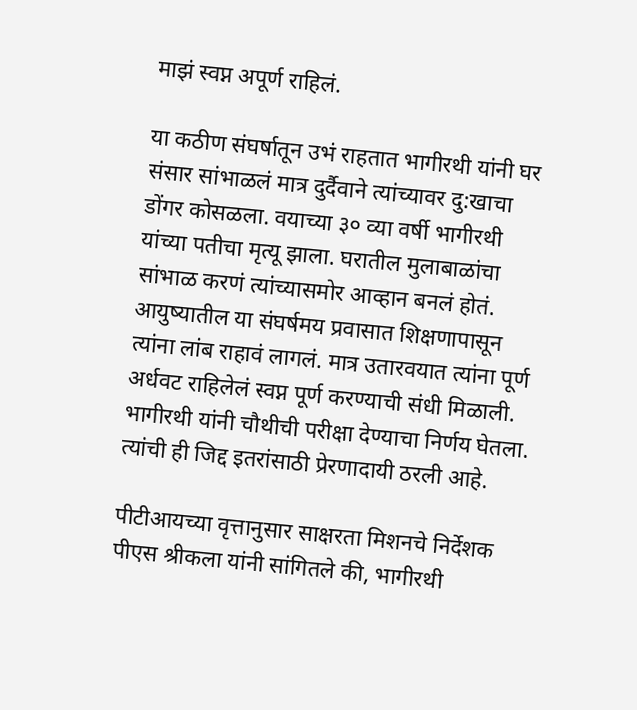माझं स्वप्न अपूर्ण राहिलं.

या कठीण संघर्षातून उभं राहतात भागीरथी यांनी घर संसार सांभाळलं मात्र दुर्दैवाने त्यांच्यावर दु:खाचा डोंगर कोसळला. वयाच्या ३० व्या वर्षी भागीरथी यांच्या पतीचा मृत्यू झाला. घरातील मुलाबाळांचा सांभाळ करणं त्यांच्यासमोर आव्हान बनलं होतं. आयुष्यातील या संघर्षमय प्रवासात शिक्षणापासून त्यांना लांब राहावं लागलं. मात्र उतारवयात त्यांना पूर्ण अर्धवट राहिलेलं स्वप्न पूर्ण करण्याची संधी मिळाली. भागीरथी यांनी चौथीची परीक्षा देण्याचा निर्णय घेतला. त्यांची ही जिद्द इतरांसाठी प्रेरणादायी ठरली आहे.

पीटीआयच्या वृत्तानुसार साक्षरता मिशनचे निर्देशक पीएस श्रीकला यांनी सांगितले की, भागीरथी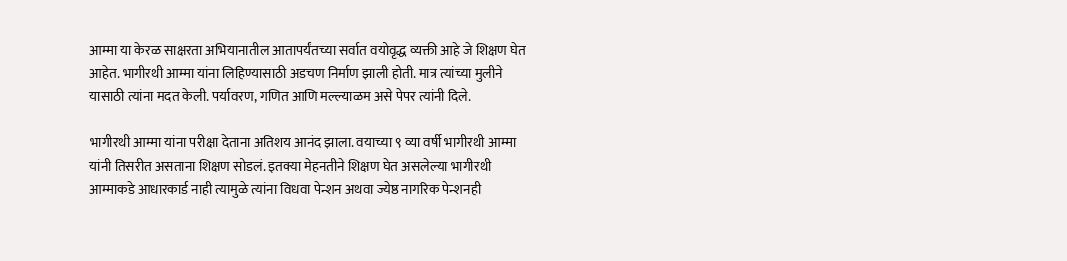आम्मा या केरळ साक्षरता अभियानातील आतापर्यंतच्या सर्वात वयोवृद्ध व्यक्ती आहे जे शिक्षण घेत आहेत. भागीरथी आम्मा यांना लिहिण्यासाठी अडचण निर्माण झाली होती. मात्र त्यांच्या मुलीने यासाठी त्यांना मदत केली. पर्यावरण, गणित आणि मल्ल्याळम असे पेपर त्यांनी दिले.

भागीरथी आम्मा यांना परीक्षा देताना अतिशय आनंद झाला. वयाच्या ९ व्या वर्षी भागीरथी आम्मा यांनी तिसरीत असताना शिक्षण सोडलं. इतक्या मेहनतीने शिक्षण घेत असलेल्या भागीरथी आम्माकडे आधारकार्ड नाही त्यामुळे त्यांना विधवा पेन्शन अथवा ज्येष्ठ नागरिक पेन्शनही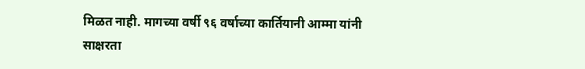मिळत नाही. मागच्या वर्षी ९६ वर्षाच्या कार्तियानी आम्मा यांनी साक्षरता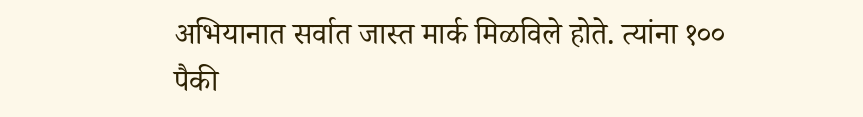अभियानात सर्वात जास्त मार्क मिळविले होते. त्यांना १०० पैकी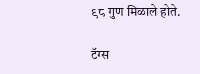९८ गुण मिळाले होते.

टॅग्स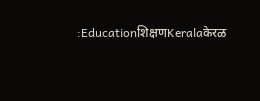:Educationशिक्षणKeralaकेरळ